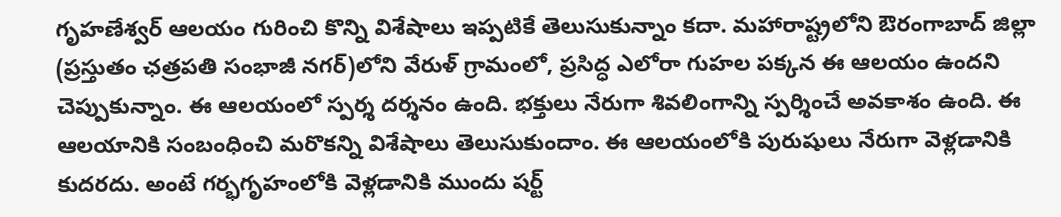గృహణేశ్వర్ ఆలయం గురించి కొన్ని విశేషాలు ఇప్పటికే తెలుసుకున్నాం కదా. మహారాష్ట్రలోని ఔరంగాబాద్ జిల్లా (ప్రస్తుతం ఛత్రపతి సంభాజీ నగర్)లోని వేరుళ్ గ్రామంలో, ప్రసిద్ధ ఎలోరా గుహల పక్కన ఈ ఆలయం ఉందని చెప్పుకున్నాం. ఈ ఆలయంలో స్పర్శ దర్శనం ఉంది. భక్తులు నేరుగా శివలింగాన్ని స్పర్శించే అవకాశం ఉంది. ఈ ఆలయానికి సంబంధించి మరొకన్ని విశేషాలు తెలుసుకుందాం. ఈ ఆలయంలోకి పురుషులు నేరుగా వెళ్లడానికి కుదరదు. అంటే గర్భగృహంలోకి వెళ్లడానికి ముందు షర్ట్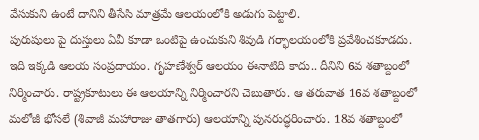వేసుకుని ఉంటే దానిని తీసేసి మాత్రమే ఆలయంలోకి అడుగు పెట్టాలి.
పురుషులు పై దుస్తులు ఏవీ కూడా ఒంటిపై ఉంచుకుని శివుడి గర్భాలయంలోకి ప్రవేశించకూడదు. ఇది ఇక్కడి ఆలయ సంప్రదాయం. గృహణేశ్వర్ ఆలయం ఈనాటిది కాదు.. దీనిని 6వ శతాబ్దంలో నిర్మించారు. రాష్ట్రకూటులు ఈ ఆలయాన్ని నిర్మించారని చెబుతారు. ఆ తరువాత 16వ శతాబ్దంలో మలోజీ భోసలే (శివాజీ మహారాజు తాతగారు) ఆలయాన్ని పునరుద్ధరించారు. 18వ శతాబ్దంలో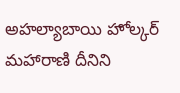అహల్యాబాయి హోల్కర్ మహారాణి దీనిని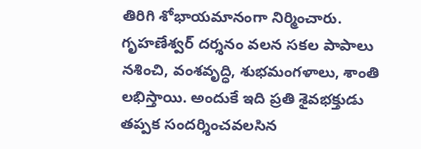తిరిగి శోభాయమానంగా నిర్మించారు. గృహణేశ్వర్ దర్శనం వలన సకల పాపాలు నశించి, వంశవృద్ధి, శుభమంగళాలు, శాంతి లభిస్తాయి. అందుకే ఇది ప్రతి శైవభక్తుడు తప్పక సందర్శించవలసిన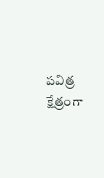పవిత్ర క్షేత్రంగా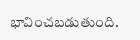భావించబడుతుంది.